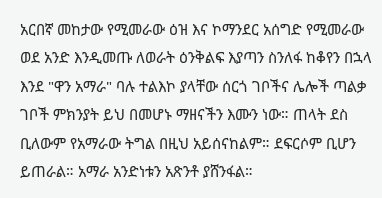አርበኛ መከታው የሚመራው ዕዝ እና ኮማንደር አሰግድ የሚመራው ወደ አንድ እንዲመጡ ለወራት ዕንቅልፍ እያጣን ስንለፋ ከቆየን በኋላ እንደ "ዋን አማራ" ባሉ ተልእኮ ያላቸው ሰርጎ ገቦችና ሌሎች ጣልቃ ገቦች ምክንያት ይህ በመሆኑ ማዘናችን እሙን ነው። ጠላት ደስ ቢለውም የአማራው ትግል በዚህ አይሰናከልም። ደፍርሶም ቢሆን ይጠራል። አማራ አንድነቱን አጽንቶ ያሸንፋል።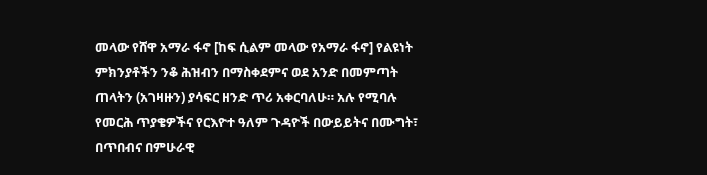መላው የሸዋ አማራ ፋኖ [ከፍ ሲልም መላው የአማራ ፋኖ] የልዩነት ምክንያቶችን ንቆ ሕዝብን በማስቀደምና ወደ አንድ በመምጣት ጠላትን (አገዛዙን) ያሳፍር ዘንድ ጥሪ አቀርባለሁ። አሉ የሚባሉ የመርሕ ጥያቄዎችና የርእዮተ ዓለም ጉዳዮች በውይይትና በሙግት፣ በጥበብና በምሁራዊ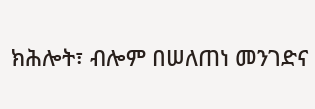ክሕሎት፣ ብሎም በሠለጠነ መንገድና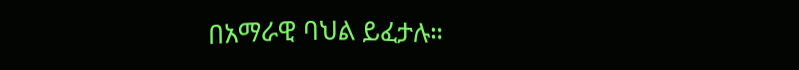በአማራዊ ባህል ይፈታሉ።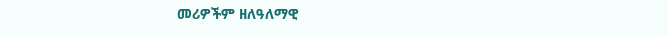መሪዎችም ዘለዓለማዊ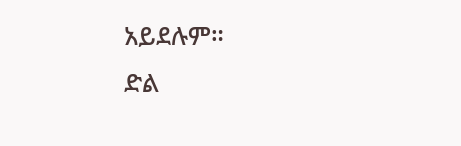አይደሉም።
ድል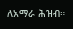ለአማራ ሕዝብ።